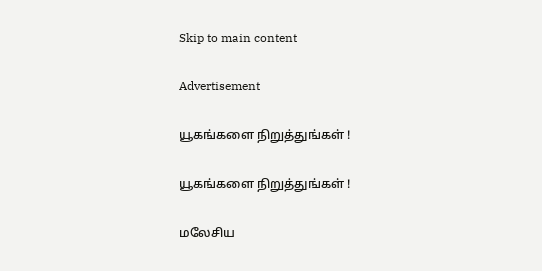Skip to main content

Advertisement

யூகங்களை நிறுத்துங்கள் !

யூகங்களை நிறுத்துங்கள் !

மலேசிய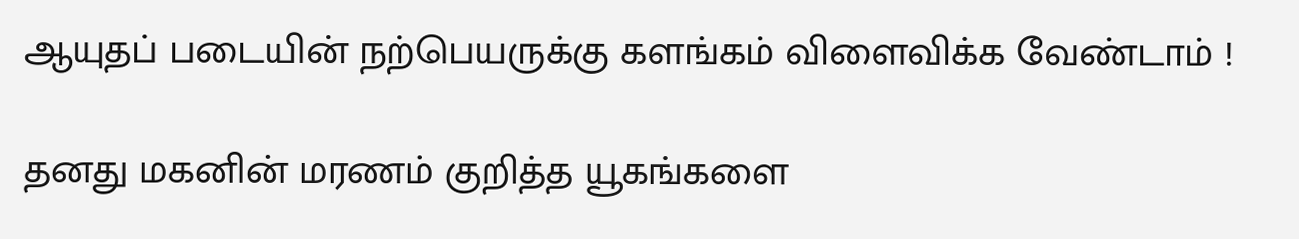ஆயுதப் படையின் நற்பெயருக்கு களங்கம் விளைவிக்க வேண்டாம் !

தனது மகனின் மரணம் குறித்த யூகங்களை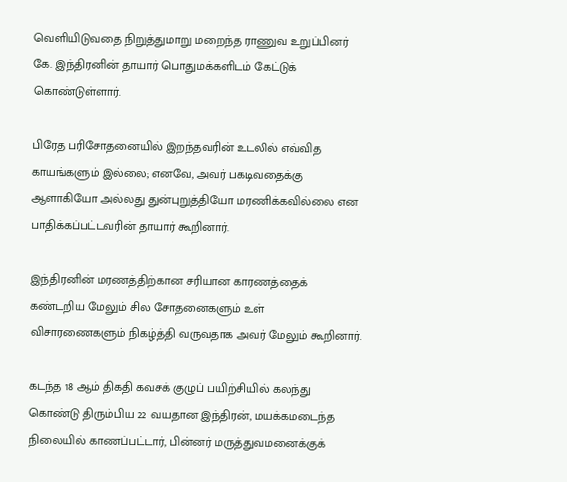வெளியிடுவதை நிறுத்துமாறு மறைந்த ராணுவ உறுப்பினர் கே. இந்திரனின் தாயார் பொதுமக்களிடம் கேட்டுக் கொண்டுள்ளார்.

பிரேத பரிசோதனையில் இறந்தவரின் உடலில் எவ்வித காயங்களும் இல்லை; எனவே, அவர் பகடிவதைக்கு ஆளாகியோ அல்லது துன்புறுத்தியோ மரணிக்கவில்லை என பாதிக்கப்பட்டவரின் தாயார் கூறினார்.

இந்திரனின் மரணத்திற்கான சரியான காரணத்தைக் கண்டறிய மேலும் சில சோதனைகளும் உள் விசாரணைகளும் நிகழ்த்தி வருவதாக அவர் மேலும் கூறினார்.

கடந்த 18 ஆம் திகதி கவசக் குழுப் பயிற்சியில் கலந்து கொண்டு திரும்பிய 22 வயதான இந்திரன், மயக்கமடைந்த நிலையில் காணப்பட்டார், பின்னர் மருத்துவமனைக்குக்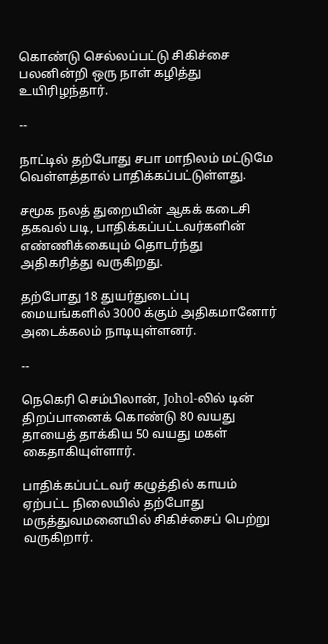கொண்டு செல்லப்பட்டு சிகிச்சை பலனின்றி ஒரு நாள் கழித்து உயிரிழந்தார்.

--

நாட்டில் தற்போது சபா மாநிலம் மட்டுமே வெள்ளத்தால் பாதிக்கப்பட்டுள்ளது.

சமூக நலத் துறையின் ஆகக் கடைசி தகவல் படி, பாதிக்கப்பட்டவர்களின் எண்ணிக்கையும் தொடர்ந்து அதிகரித்து வருகிறது.

தற்போது 18 துயர்துடைப்பு மையங்களில் 3000 க்கும் அதிகமானோர் அடைக்கலம் நாடியுள்ளனர்.

--

நெகெரி செம்பிலான், Johol-லில் டின் திறப்பானைக் கொண்டு 80 வயது தாயைத் தாக்கிய 50 வயது மகள் கைதாகியுள்ளார்.

பாதிக்கப்பட்டவர் கழுத்தில் காயம் ஏற்பட்ட நிலையில் தற்போது மருத்துவமனையில் சிகிச்சைப் பெற்று வருகிறார்.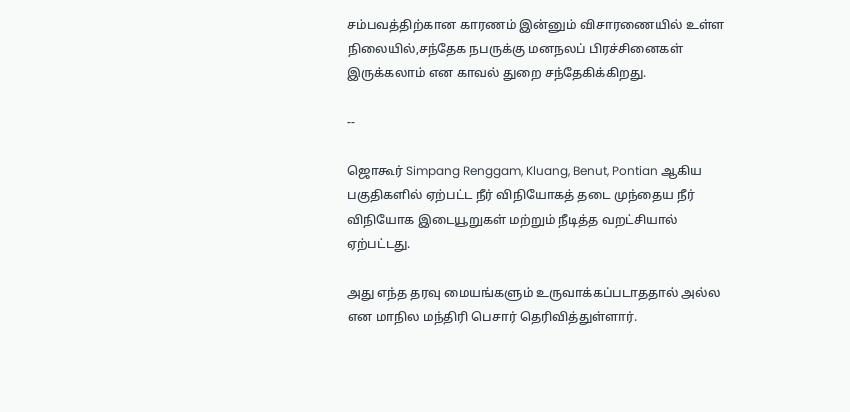சம்பவத்திற்கான காரணம் இன்னும் விசாரணையில் உள்ள நிலையில்,சந்தேக நபருக்கு மனநலப் பிரச்சினைகள் இருக்கலாம் என காவல் துறை சந்தேகிக்கிறது.

--

ஜொகூர் Simpang Renggam, Kluang, Benut, Pontian ஆகிய பகுதிகளில் ஏற்பட்ட நீர் விநியோகத் தடை முந்தைய நீர் விநியோக இடையூறுகள் மற்றும் நீடித்த வறட்சியால் ஏற்பட்டது.

அது எந்த தரவு மையங்களும் உருவாக்கப்படாததால் அல்ல என மாநில மந்திரி பெசார் தெரிவித்துள்ளார்.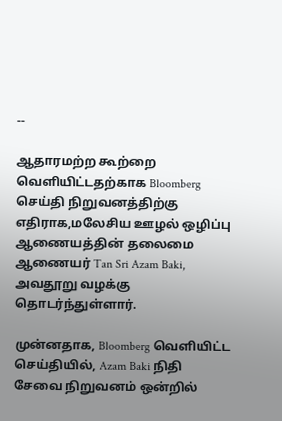--

ஆதாரமற்ற கூற்றை வெளியிட்டதற்காக Bloomberg செய்தி நிறுவனத்திற்கு எதிராக,மலேசிய ஊழல் ஒழிப்பு ஆணையத்தின் தலைமை ஆணையர் Tan Sri Azam Baki, அவதூறு வழக்கு தொடர்ந்துள்ளார்.

முன்னதாக, Bloomberg வெளியிட்ட செய்தியில், Azam Baki நிதி சேவை நிறுவனம் ஒன்றில்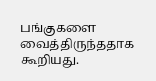பங்குகளை வைத்திருந்ததாக கூறியது.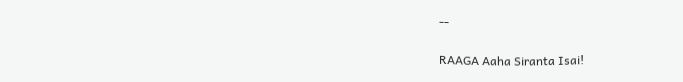--

RAAGA Aaha Siranta Isai!